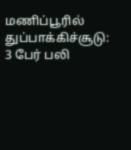மணிப்பூரில் துப்பாக்கிச்சூடு: 3 பேர் பலி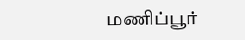மணிப்பூர்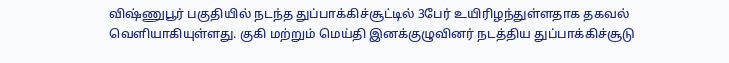விஷ்ணுபூர் பகுதியில் நடந்த துப்பாக்கிச்சூட்டில் 3பேர் உயிரிழந்துள்ளதாக தகவல் வெளியாகியுள்ளது. குகி மற்றும் மெய்தி இனக்குழுவினர் நடத்திய துப்பாக்கிச்சூடு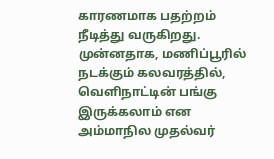காரணமாக பதற்றம் நீடித்து வருகிறது. முன்னதாக, மணிப்பூரில் நடக்கும் கலவரத்தில், வெளிநாட்டின் பங்கு இருக்கலாம் என அம்மாநில முதல்வர்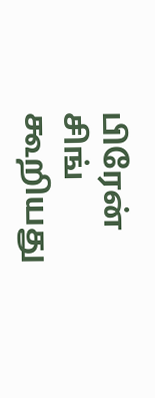பிரேன் சிங் கூறியது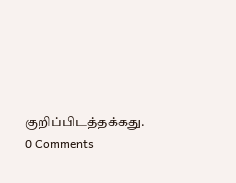குறிப்பிடத்தக்கது.
0 Comments